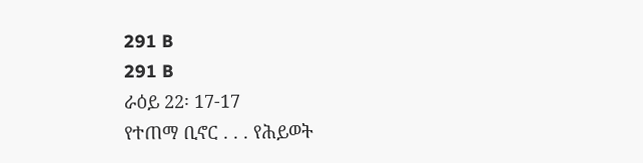291 B
291 B
ራዕይ 22፡ 17-17
የተጠማ ቢኖር . . . የሕይወት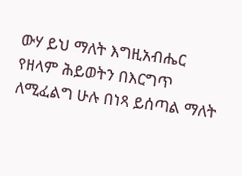ውሃ ይህ ማለት እግዚአብሔር የዘላም ሕይወትን በእርግጥ ለሚፈልግ ሁሉ በነጻ ይሰጣል ማለት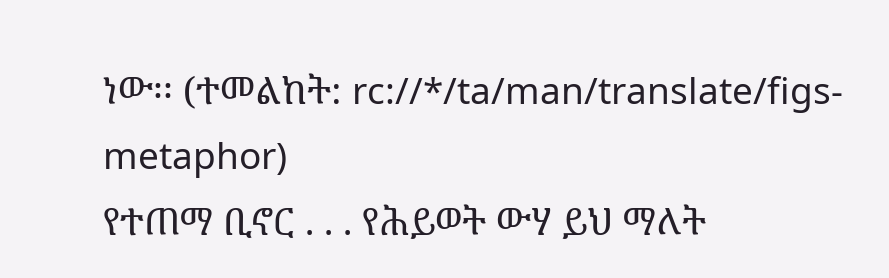ነው፡፡ (ተመልከት: rc://*/ta/man/translate/figs-metaphor)
የተጠማ ቢኖር . . . የሕይወት ውሃ ይህ ማለት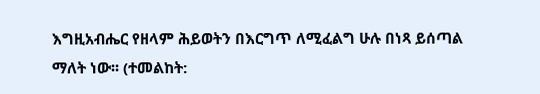እግዚአብሔር የዘላም ሕይወትን በእርግጥ ለሚፈልግ ሁሉ በነጻ ይሰጣል ማለት ነው፡፡ (ተመልከት: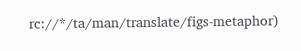rc://*/ta/man/translate/figs-metaphor)